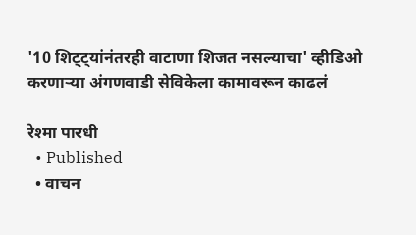'10 शिट्ट्यांनंतरही वाटाणा शिजत नसल्याचा' व्हीडिओ करणाऱ्या अंगणवाडी सेविकेला कामावरून काढलं

रेश्मा पारधी
  • Published
  • वाचन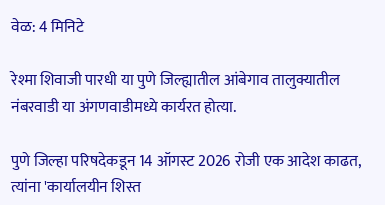वेळ: 4 मिनिटे

रेश्मा शिवाजी पारधी या पुणे जिल्ह्यातील आंबेगाव तालुक्यातील नंबरवाडी या अंगणवाडीमध्ये कार्यरत होत्या.

पुणे जिल्हा परिषदेकडून 14 ऑगस्ट 2026 रोजी एक आदेश काढत, त्यांना 'कार्यालयीन शिस्त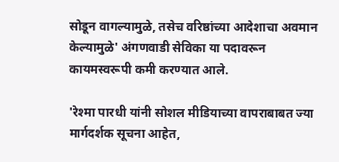सोडून वागल्यामुळे, तसेच वरिष्ठांच्या आदेशाचा अवमान केल्यामुळे' अंगणवाडी सेविका या पदावरून कायमस्वरूपी कमी करण्यात आले.

'रेश्मा पारधी यांनी सोशल मीडियाच्या वापराबाबत ज्या मार्गदर्शक सूचना आहेत,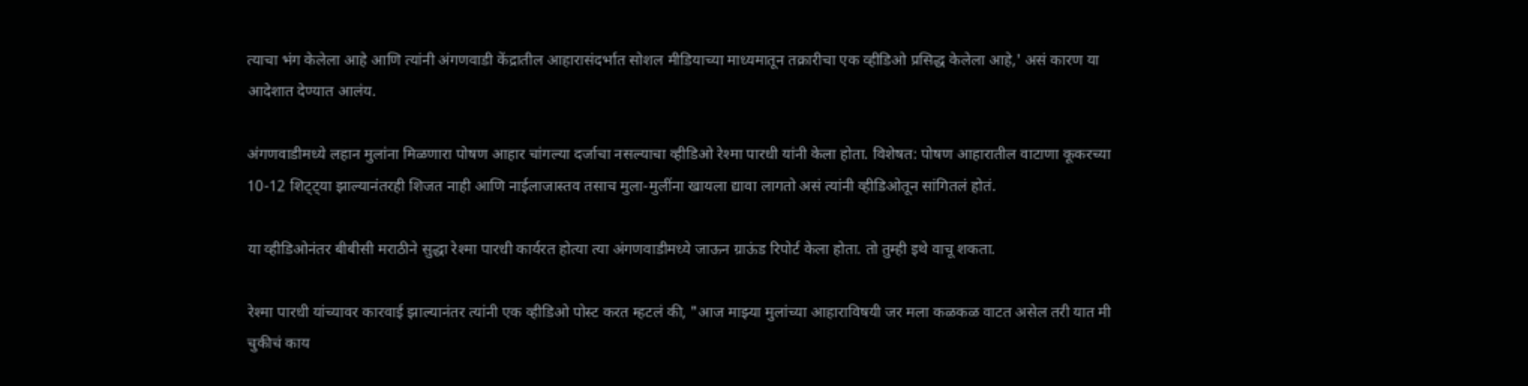त्याचा भंग केलेला आहे आणि त्यांनी अंगणवाडी केंद्रातील आहारासंदर्भात सोशल मीडियाच्या माध्यमातून तक्रारीचा एक व्हीडिओ प्रसिद्ध केलेला आहे,' असं कारण या आदेशात देण्यात आलंय.

अंगणवाडीमध्ये लहान मुलांना मिळणारा पोषण आहार चांगल्या दर्जाचा नसल्याचा व्हीडिओ रेश्मा पारधी यांनी केला होता. विशेषत: पोषण आहारातील वाटाणा कूकरच्या 10-12 शिट्ट्या झाल्यानंतरही शिजत नाही आणि नाईलाजास्तव तसाच मुला-मुलींना खायला द्यावा लागतो असं त्यांनी व्हीडिओतून सांगितलं होतं.

या व्हीडिओनंतर बीबीसी मराठीने सुद्धा रेश्मा पारधी कार्यरत होत्या त्या अंगणवाडीमध्ये जाऊन ग्राऊंड रिपोर्ट केला होता. तो तुम्ही इथे वाचू शकता.

रेश्मा पारधी यांच्यावर कारवाई झाल्यानंतर त्यांनी एक व्हीडिओ पोस्ट करत म्हटलं की, "आज माझ्या मुलांच्या आहाराविषयी जर मला कळकळ वाटत असेल तरी यात मी चुकीचं काय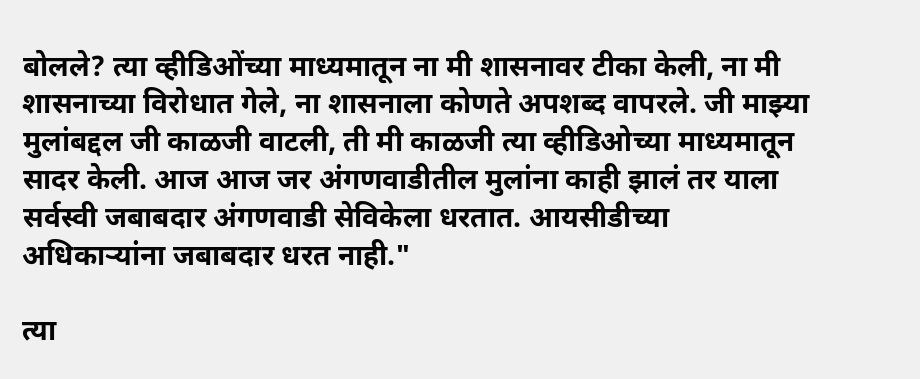बोलले? त्या व्हीडिओंच्या माध्यमातून ना मी शासनावर टीका केली, ना मी शासनाच्या विरोधात गेले, ना शासनाला कोणते अपशब्द वापरले. जी माझ्या मुलांबद्दल जी काळजी वाटली, ती मी काळजी त्या व्हीडिओच्या माध्यमातून सादर केली. आज आज जर अंगणवाडीतील मुलांना काही झालं तर याला सर्वस्वी जबाबदार अंगणवाडी सेविकेला धरतात. आयसीडीच्या अधिकाऱ्यांना जबाबदार धरत नाही."

त्या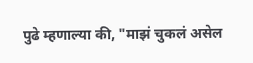पुढे म्हणाल्या की, "माझं चुकलं असेल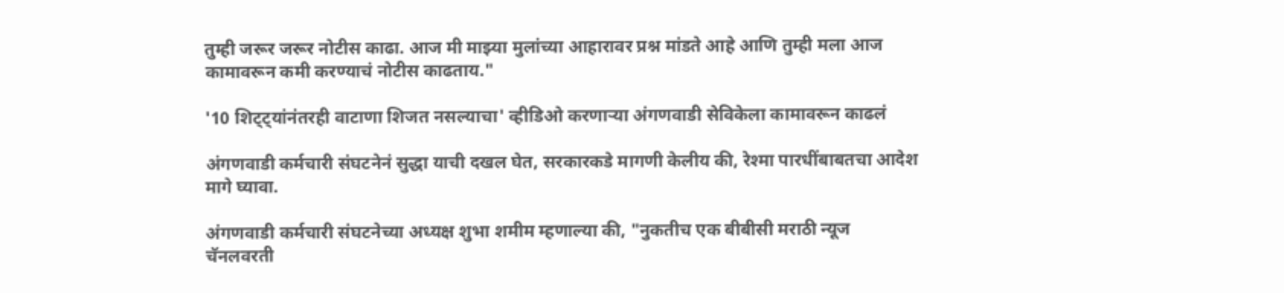तुम्ही जरूर जरूर नोटीस काढा. आज मी माझ्या मुलांच्या आहारावर प्रश्न मांडते आहे आणि तुम्ही मला आज कामावरून कमी करण्याचं नोटीस काढताय."

'10 शिट्ट्यांनंतरही वाटाणा शिजत नसल्याचा' व्हीडिओ करणाऱ्या अंगणवाडी सेविकेला कामावरून काढलं

अंगणवाडी कर्मचारी संघटनेनं सुद्धा याची दखल घेत, सरकारकडे मागणी केलीय की, रेश्मा पारधींबाबतचा आदेश मागे घ्यावा.

अंगणवाडी कर्मचारी संघटनेच्या अध्यक्ष शुभा शमीम म्हणाल्या की, "नुकतीच एक बीबीसी मराठी न्यूज चॅनलवरती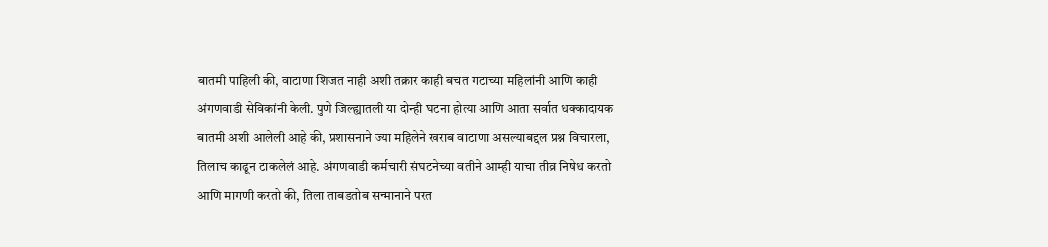बातमी पाहिली की, वाटाणा शिजत नाही अशी तक्रार काही बचत गटाच्या महिलांनी आणि काही अंगणवाडी सेविकांनी केली. पुणे जिल्ह्यातली या दोन्ही घटना होत्या आणि आता सर्वात धक्कादायक बातमी अशी आलेली आहे की, प्रशासनाने ज्या महिलेने खराब वाटाणा असल्याबद्दल प्रश्न विचारला, तिलाच काढून टाकलेलं आहे. अंगणवाडी कर्मचारी संघटनेच्या वतीने आम्ही याचा तीव्र निषेध करतो आणि मागणी करतो की, तिला ताबडतोब सन्मानाने परत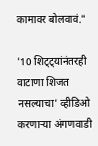कामावर बोलवावं."

'10 शिट्ट्यांनंतरही वाटाणा शिजत नसल्याचा' व्हीडिओ करणाऱ्या अंगणवाडी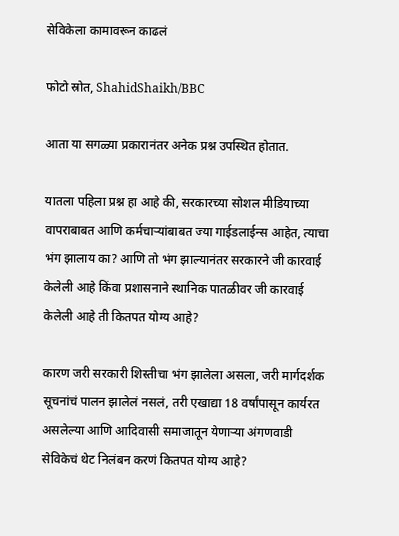सेविकेला कामावरून काढलं

फोटो स्रोत, ShahidShaikh/BBC

आता या सगळ्या प्रकारानंतर अनेक प्रश्न उपस्थित होतात.

यातला पहिला प्रश्न हा आहे की, सरकारच्या सोशल मीडियाच्या वापराबाबत आणि कर्मचाऱ्यांबाबत ज्या गाईडलाईन्स आहेत, त्याचा भंग झालाय का? आणि तो भंग झाल्यानंतर सरकारने जी कारवाई केलेली आहे किंवा प्रशासनाने स्थानिक पातळीवर जी कारवाई केलेली आहे ती कितपत योग्य आहे?

कारण जरी सरकारी शिस्तीचा भंग झालेला असला, जरी मार्गदर्शक सूचनांचं पालन झालेलं नसलं, तरी एखाद्या 18 वर्षांपासून कार्यरत असलेल्या आणि आदिवासी समाजातून येणाऱ्या अंगणवाडी सेविकेचं थेट निलंबन करणं कितपत योग्य आहे?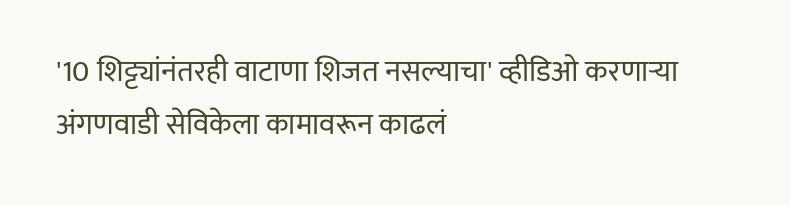'10 शिट्ट्यांनंतरही वाटाणा शिजत नसल्याचा' व्हीडिओ करणाऱ्या अंगणवाडी सेविकेला कामावरून काढलं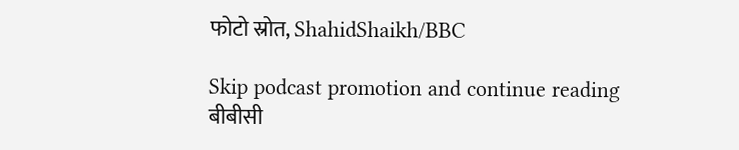फोटो स्रोत, ShahidShaikh/BBC

Skip podcast promotion and continue reading
बीबीसी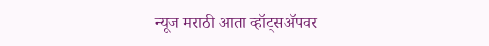न्यूज मराठी आता व्हॉट्सॲपवर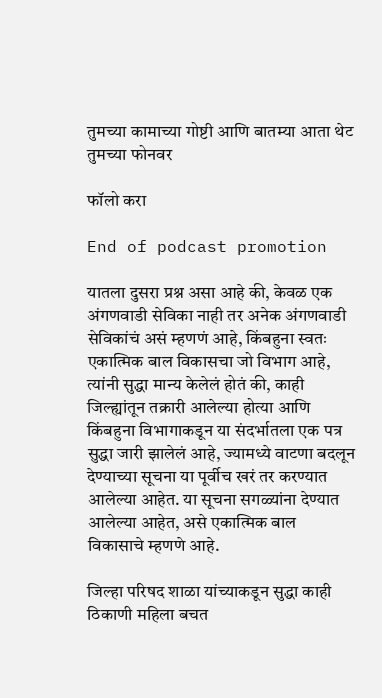तुमच्या कामाच्या गोष्टी आणि बातम्या आता थेट तुमच्या फोनवर

फॉलो करा

End of podcast promotion

यातला दुसरा प्रश्न असा आहे की, केवळ एक अंगणवाडी सेविका नाही तर अनेक अंगणवाडी सेविकांचं असं म्हणणं आहे, किंबहुना स्वतः एकात्मिक बाल विकासचा जो विभाग आहे, त्यांनी सुद्धा मान्य केलेलं होतं की, काही जिल्ह्यांतून तक्रारी आलेल्या होत्या आणि किंबहुना विभागाकडून या संदर्भातला एक पत्र सुद्धा जारी झालेलं आहे, ज्यामध्ये वाटणा बदलून देण्याच्या सूचना या पूर्वीच खरं तर करण्यात आलेल्या आहेत. या सूचना सगळ्यांना देण्यात आलेल्या आहेत, असे एकात्मिक बाल विकासाचे म्हणणे आहे.

जिल्हा परिषद शाळा यांच्याकडून सुद्धा काही ठिकाणी महिला बचत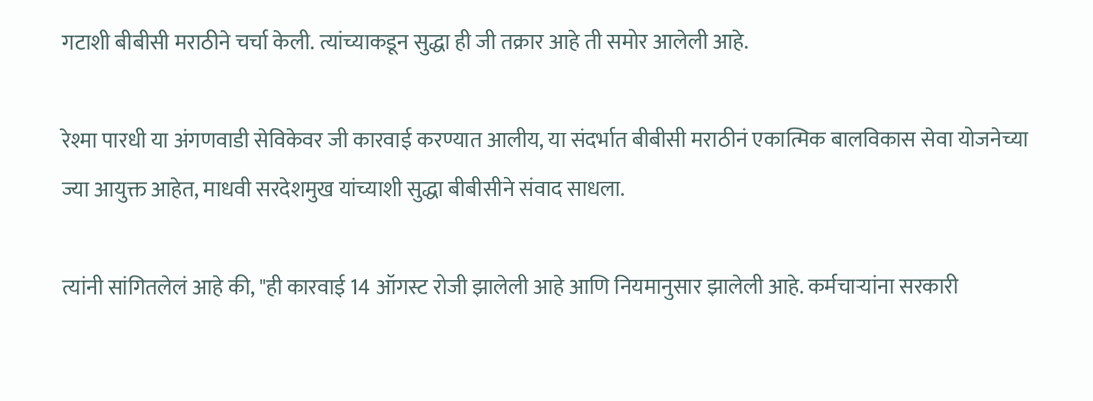गटाशी बीबीसी मराठीने चर्चा केली. त्यांच्याकडून सुद्धा ही जी तक्रार आहे ती समोर आलेली आहे.

रेश्मा पारधी या अंगणवाडी सेविकेवर जी कारवाई करण्यात आलीय, या संदर्भात बीबीसी मराठीनं एकात्मिक बालविकास सेवा योजनेच्या ज्या आयुक्त आहेत, माधवी सरदेशमुख यांच्याशी सुद्धा बीबीसीने संवाद साधला.

त्यांनी सांगितलेलं आहे की, "ही कारवाई 14 ऑगस्ट रोजी झालेली आहे आणि नियमानुसार झालेली आहे. कर्मचाऱ्यांना सरकारी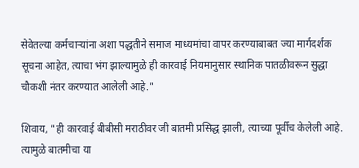सेवेतल्या कर्मचाऱ्यांना अशा पद्धतीने समाज माध्यमांचा वापर करण्याबाबत ज्या मार्गदर्शक सूचना आहेत, त्याचा भंग झाल्यामुळे ही कारवाई नियमानुसार स्थानिक पातळीवरून सुद्धा चौकशी नंतर करण्यात आलेली आहे."

शिवाय, "ही कारवाई बीबीसी मराठीवर जी बातमी प्रसिद्ध झाली, त्याच्या पूर्वीच केलेली आहे. त्यामुळे बातमीचा या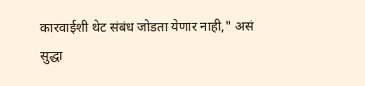कारवाईशी थेट संबंध जोडता येणार नाही," असं सुद्धा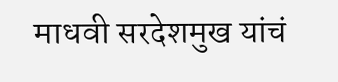माधवी सरदेशमुख यांचं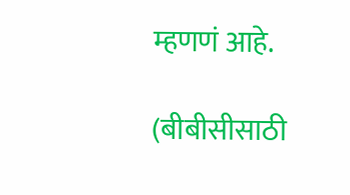म्हणणं आहे.

(बीबीसीसाठी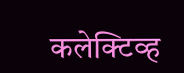कलेक्टिव्ह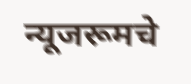न्यूजरूमचे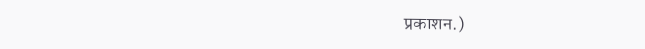प्रकाशन.)